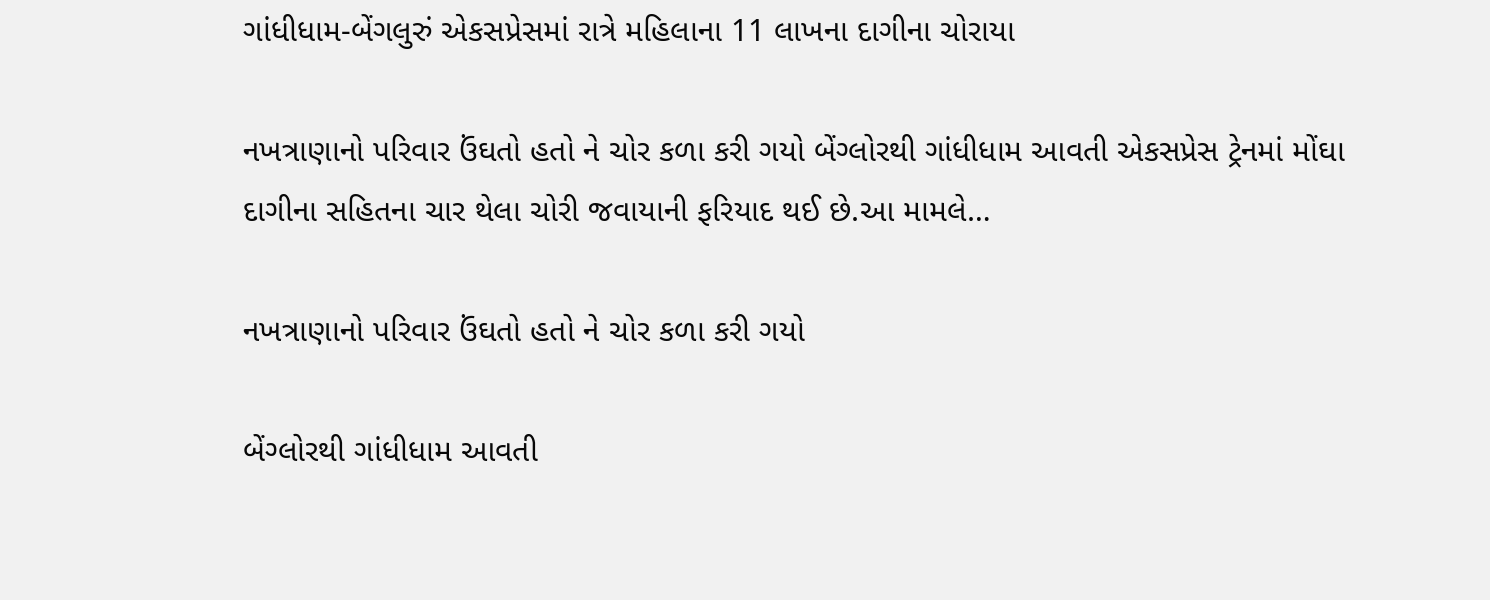ગાંધીધામ-બેંગલુરું એકસપ્રેસમાં રાત્રે મહિલાના 11 લાખના દાગીના ચોરાયા

નખત્રાણાનો પરિવાર ઉંઘતો હતો ને ચોર કળા કરી ગયો બેંગ્લોરથી ગાંધીધામ આવતી એકસપ્રેસ ટ્રેનમાં મોંઘા દાગીના સહિતના ચાર થેલા ચોરી જવાયાની ફરિયાદ થઈ છે.આ મામલે…

નખત્રાણાનો પરિવાર ઉંઘતો હતો ને ચોર કળા કરી ગયો

બેંગ્લોરથી ગાંધીધામ આવતી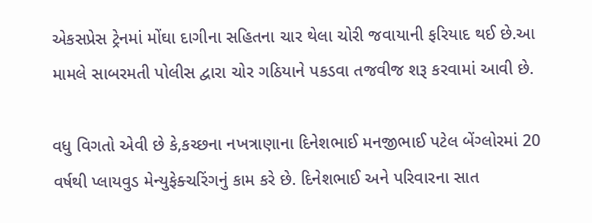એકસપ્રેસ ટ્રેનમાં મોંઘા દાગીના સહિતના ચાર થેલા ચોરી જવાયાની ફરિયાદ થઈ છે.આ મામલે સાબરમતી પોલીસ દ્વારા ચોર ગઠિયાને પકડવા તજવીજ શરૂ કરવામાં આવી છે.

વધુ વિગતો એવી છે કે,કચ્છના નખત્રાણાના દિનેશભાઈ મનજીભાઈ પટેલ બેંગ્લોરમાં 20 વર્ષથી પ્લાયવુડ મેન્યુફેક્ચરિંગનું કામ કરે છે. દિનેશભાઈ અને પરિવારના સાત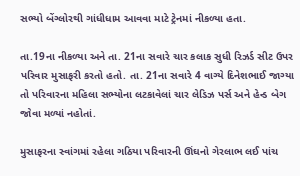સભ્યો બેંગ્લોરથી ગાંધીધામ આવવા માટે ટ્રેનમાં નીકળ્યા હતા.

તા.19ના નીકળ્યા અને તા. 21ના સવારે ચાર કલાક સુધી રિઝર્ડ સીટ ઉપર પરિવાર મુસાફરી કરતો હતો. તા. 21ના સવારે 4 વાગ્યે દિનેશભાઈ જાગ્યા તો પરિવારના મહિલા સભ્યોના લટકાવેલાં ચાર લેડિઝ પર્સ અને હેન્ડ બેગ જોવા મળ્યાં નહોતાં.

મુસાફરના સ્વાંગમાં રહેલા ગઠિયા પરિવારની ઊંઘનો ગેરલાભ લઈ પાંચ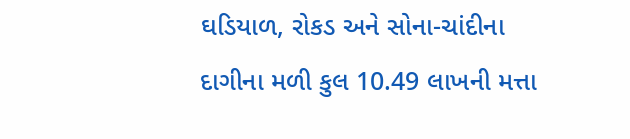ઘડિયાળ, રોકડ અને સોના-ચાંદીના દાગીના મળી કુલ 10.49 લાખની મત્તા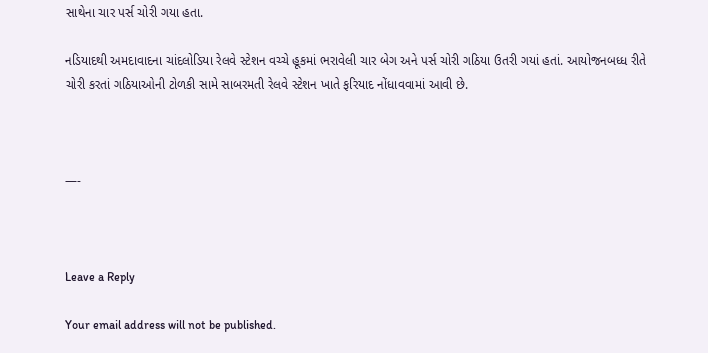સાથેના ચાર પર્સ ચોરી ગયા હતા.

નડિયાદથી અમદાવાદના ચાંદલોડિયા રેલવે સ્ટેશન વચ્ચે હૂકમાં ભરાવેલી ચાર બેગ અને પર્સ ચોરી ગઠિયા ઉતરી ગયાં હતાં. આયોજનબધ્ધ રીતે ચોરી કરતાં ગઠિયાઓની ટોળકી સામે સાબરમતી રેલવે સ્ટેશન ખાતે ફરિયાદ નોંધાવવામાં આવી છે.



—-



Leave a Reply

Your email address will not be published.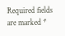Required fields are marked *